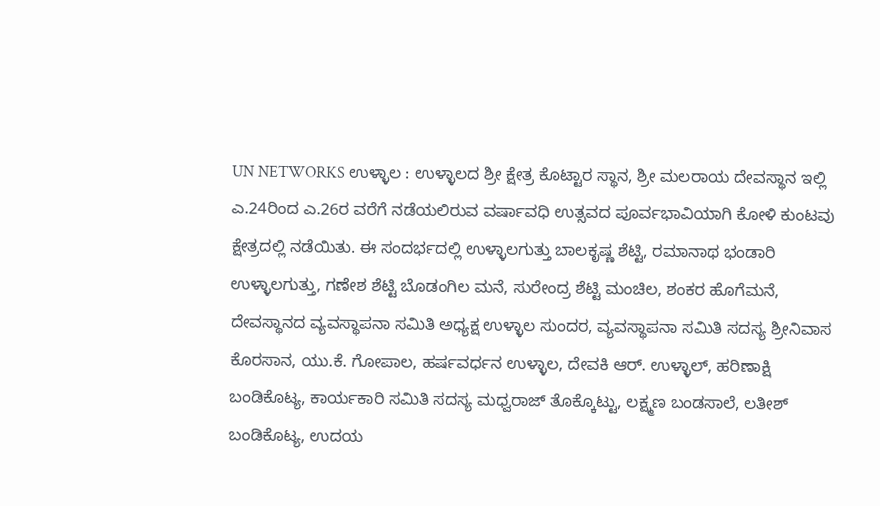UN NETWORKS ಉಳ್ಳಾಲ : ಉಳ್ಳಾಲದ ಶ್ರೀ ಕ್ಷೇತ್ರ ಕೊಟ್ಟಾರ ಸ್ಥಾನ, ಶ್ರೀ ಮಲರಾಯ ದೇವಸ್ಥಾನ ಇಲ್ಲಿ ಎ.24ರಿಂದ ಎ.26ರ ವರೆಗೆ ನಡೆಯಲಿರುವ ವರ್ಷಾವಧಿ ಉತ್ಸವದ ಪೂರ್ವಭಾವಿಯಾಗಿ ಕೋಳಿ ಕುಂಟವು ಕ್ಷೇತ್ರದಲ್ಲಿ ನಡೆಯಿತು. ಈ ಸಂದರ್ಭದಲ್ಲಿ ಉಳ್ಳಾಲಗುತ್ತು ಬಾಲಕೃಷ್ಣ ಶೆಟ್ಟಿ, ರಮಾನಾಥ ಭಂಡಾರಿ ಉಳ್ಳಾಲಗುತ್ತು, ಗಣೇಶ ಶೆಟ್ಟಿ ಬೊಡಂಗಿಲ ಮನೆ, ಸುರೇಂದ್ರ ಶೆಟ್ಟಿ ಮಂಚಿಲ, ಶಂಕರ ಹೊಗೆಮನೆ, ದೇವಸ್ಥಾನದ ವ್ಯವಸ್ಥಾಪನಾ ಸಮಿತಿ ಅಧ್ಯಕ್ಷ ಉಳ್ಳಾಲ ಸುಂದರ, ವ್ಯವಸ್ಥಾಪನಾ ಸಮಿತಿ ಸದಸ್ಯ ಶ್ರೀನಿವಾಸ ಕೊರಸಾನ, ಯು.ಕೆ. ಗೋಪಾಲ, ಹರ್ಷವರ್ಧನ ಉಳ್ಳಾಲ, ದೇವಕಿ ಆರ್. ಉಳ್ಳಾಲ್, ಹರಿಣಾಕ್ಷಿ ಬಂಡಿಕೊಟ್ಯ, ಕಾರ್ಯಕಾರಿ ಸಮಿತಿ ಸದಸ್ಯ ಮಧ್ವರಾಜ್ ತೊಕ್ಕೊಟ್ಟು, ಲಕ್ಷ್ಮಣ ಬಂಡಸಾಲೆ, ಲತೀಶ್ ಬಂಡಿಕೊಟ್ಯ, ಉದಯ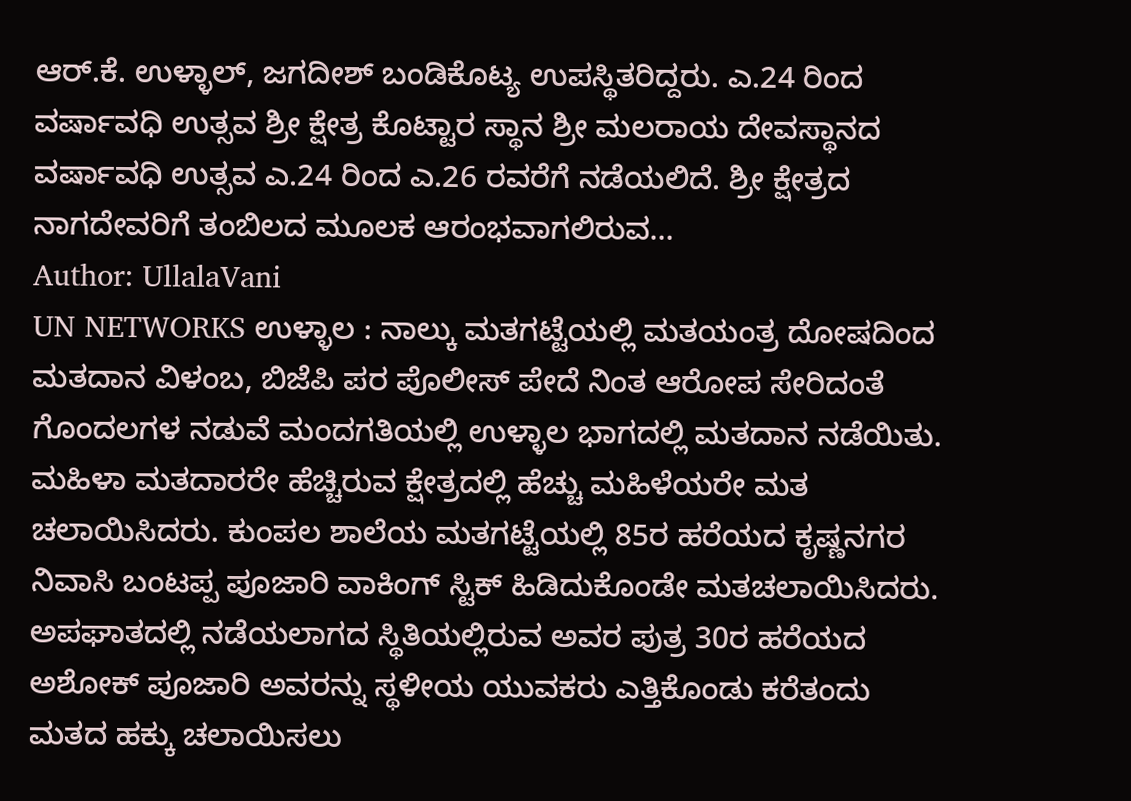ಆರ್.ಕೆ. ಉಳ್ಳಾಲ್, ಜಗದೀಶ್ ಬಂಡಿಕೊಟ್ಯ ಉಪಸ್ಥಿತರಿದ್ದರು. ಎ.24 ರಿಂದ ವರ್ಷಾವಧಿ ಉತ್ಸವ ಶ್ರೀ ಕ್ಷೇತ್ರ ಕೊಟ್ಟಾರ ಸ್ಥಾನ ಶ್ರೀ ಮಲರಾಯ ದೇವಸ್ಥಾನದ ವರ್ಷಾವಧಿ ಉತ್ಸವ ಎ.24 ರಿಂದ ಎ.26 ರವರೆಗೆ ನಡೆಯಲಿದೆ. ಶ್ರೀ ಕ್ಷೇತ್ರದ ನಾಗದೇವರಿಗೆ ತಂಬಿಲದ ಮೂಲಕ ಆರಂಭವಾಗಲಿರುವ…
Author: UllalaVani
UN NETWORKS ಉಳ್ಳಾಲ : ನಾಲ್ಕು ಮತಗಟ್ಟೆಯಲ್ಲಿ ಮತಯಂತ್ರ ದೋಷದಿಂದ ಮತದಾನ ವಿಳಂಬ, ಬಿಜೆಪಿ ಪರ ಪೊಲೀಸ್ ಪೇದೆ ನಿಂತ ಆರೋಪ ಸೇರಿದಂತೆ ಗೊಂದಲಗಳ ನಡುವೆ ಮಂದಗತಿಯಲ್ಲಿ ಉಳ್ಳಾಲ ಭಾಗದಲ್ಲಿ ಮತದಾನ ನಡೆಯಿತು. ಮಹಿಳಾ ಮತದಾರರೇ ಹೆಚ್ಚಿರುವ ಕ್ಷೇತ್ರದಲ್ಲಿ ಹೆಚ್ಚು ಮಹಿಳೆಯರೇ ಮತ ಚಲಾಯಿಸಿದರು. ಕುಂಪಲ ಶಾಲೆಯ ಮತಗಟ್ಟೆಯಲ್ಲಿ 85ರ ಹರೆಯದ ಕೃಷ್ಣನಗರ ನಿವಾಸಿ ಬಂಟಪ್ಪ ಪೂಜಾರಿ ವಾಕಿಂಗ್ ಸ್ಟಿಕ್ ಹಿಡಿದುಕೊಂಡೇ ಮತಚಲಾಯಿಸಿದರು. ಅಪಘಾತದಲ್ಲಿ ನಡೆಯಲಾಗದ ಸ್ಥಿತಿಯಲ್ಲಿರುವ ಅವರ ಪುತ್ರ 30ರ ಹರೆಯದ ಅಶೋಕ್ ಪೂಜಾರಿ ಅವರನ್ನು ಸ್ಥಳೀಯ ಯುವಕರು ಎತ್ತಿಕೊಂಡು ಕರೆತಂದು ಮತದ ಹಕ್ಕು ಚಲಾಯಿಸಲು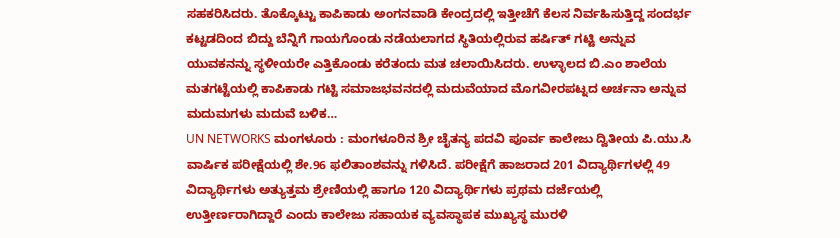ಸಹಕರಿಸಿದರು. ತೊಕ್ಕೊಟ್ಟು ಕಾಪಿಕಾಡು ಅಂಗನವಾಡಿ ಕೇಂದ್ರದಲ್ಲಿ ಇತ್ತೀಚೆಗೆ ಕೆಲಸ ನಿರ್ವಹಿಸುತ್ತಿದ್ದ ಸಂದರ್ಭ ಕಟ್ಟಡದಿಂದ ಬಿದ್ದು ಬೆನ್ನಿಗೆ ಗಾಯಗೊಂಡು ನಡೆಯಲಾಗದ ಸ್ಥಿತಿಯಲ್ಲಿರುವ ಹರ್ಷಿತ್ ಗಟ್ಟಿ ಅನ್ನುವ ಯುವಕನನ್ನು ಸ್ಥಳೀಯರೇ ಎತ್ತಿಕೊಂಡು ಕರೆತಂದು ಮತ ಚಲಾಯಿಸಿದರು. ಉಳ್ಳಾಲದ ಬಿ.ಎಂ ಶಾಲೆಯ ಮತಗಟ್ಟೆಯಲ್ಲಿ ಕಾಪಿಕಾಡು ಗಟ್ಟಿ ಸಮಾಜಭವನದಲ್ಲಿ ಮದುವೆಯಾದ ಮೊಗವೀರಪಟ್ನದ ಅರ್ಚನಾ ಅನ್ನುವ ಮದುಮಗಳು ಮದುವೆ ಬಳಿಕ…
UN NETWORKS ಮಂಗಳೂರು : ಮಂಗಳೂರಿನ ಶ್ರೀ ಚೈತನ್ಯ ಪದವಿ ಪೂರ್ವ ಕಾಲೇಜು ದ್ವಿತೀಯ ಪಿ.ಯು.ಸಿ ವಾರ್ಷಿಕ ಪರೀಕ್ಷೆಯಲ್ಲಿ ಶೇ.96 ಫಲಿತಾಂಶವನ್ನು ಗಳಿಸಿದೆ. ಪರೀಕ್ಷೆಗೆ ಹಾಜರಾದ 201 ವಿದ್ಯಾರ್ಥಿಗಳಲ್ಲಿ 49 ವಿದ್ಯಾರ್ಥಿಗಳು ಅತ್ಯುತ್ತಮ ಶ್ರೇಣಿಯಲ್ಲಿ ಹಾಗೂ 120 ವಿದ್ಯಾರ್ಥಿಗಳು ಪ್ರಥಮ ದರ್ಜೆಯಲ್ಲಿ ಉತ್ತೀರ್ಣರಾಗಿದ್ದಾರೆ ಎಂದು ಕಾಲೇಜು ಸಹಾಯಕ ವ್ಯವಸ್ಥಾಪಕ ಮುಖ್ಯಸ್ಥ ಮುರಳಿ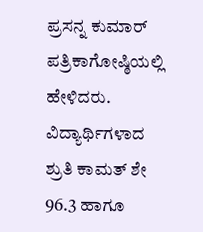ಪ್ರಸನ್ನ ಕುಮಾರ್ ಪತ್ರಿಕಾಗೋಷ್ಠಿಯಲ್ಲಿ ಹೇಳಿದರು. ವಿದ್ಯಾರ್ಥಿಗಳಾದ ಶ್ರುತಿ ಕಾಮತ್ ಶೇ 96.3 ಹಾಗೂ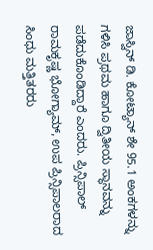ಜಾಸ್ವಿನ್ ಡಿ. ಕೋಟ್ಯಾನ್ ಶೇ 95.1 ಅಂಕಗಳನ್ನು ಗಳಿಸಿ ಪ್ರಥಮ ಹಾಗೂ ದ್ವಿತೀಯ ಸ್ಥಾನವನ್ನು ಪಡೆದುಕೊಂಡಿದ್ದಾರೆ ಎಂದರು. ಪ್ರಿನ್ಸಿಪಾಲ್ ರಾಮಕೃಷ್ಣ ಭೋಗ್ಯಾಮ್, ಉಪ ಪ್ರಿನ್ಸಿಪಾಲರಾದ ಸಿಂಧು ಮತ್ತಿತರರು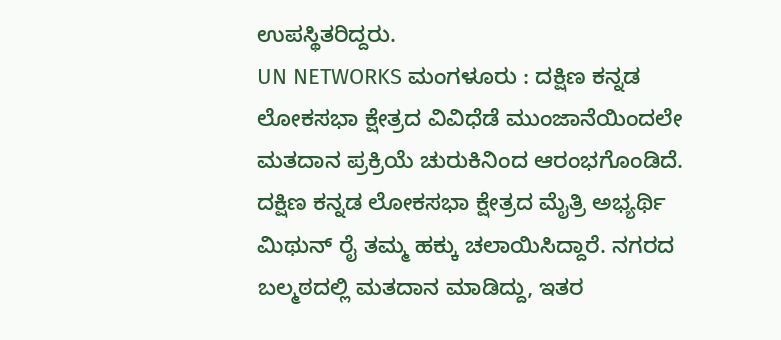ಉಪಸ್ಥಿತರಿದ್ದರು.
UN NETWORKS ಮಂಗಳೂರು : ದಕ್ಷಿಣ ಕನ್ನಡ ಲೋಕಸಭಾ ಕ್ಷೇತ್ರದ ವಿವಿಧೆಡೆ ಮುಂಜಾನೆಯಿಂದಲೇ ಮತದಾನ ಪ್ರಕ್ರಿಯೆ ಚುರುಕಿನಿಂದ ಆರಂಭಗೊಂಡಿದೆ. ದಕ್ಷಿಣ ಕನ್ನಡ ಲೋಕಸಭಾ ಕ್ಷೇತ್ರದ ಮೈತ್ರಿ ಅಭ್ಯರ್ಥಿ ಮಿಥುನ್ ರೈ ತಮ್ಮ ಹಕ್ಕು ಚಲಾಯಿಸಿದ್ದಾರೆ. ನಗರದ ಬಲ್ಮಠದಲ್ಲಿ ಮತದಾನ ಮಾಡಿದ್ದು, ಇತರ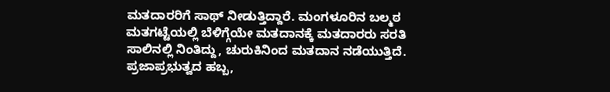ಮತದಾರರಿಗೆ ಸಾಥ್ ನೀಡುತ್ತಿದ್ದಾರೆ. ಮಂಗಳೂರಿನ ಬಲ್ಮಠ ಮತಗಟ್ಟೆಯಲ್ಲಿ ಬೆಳಿಗ್ಗೆಯೇ ಮತದಾನಕ್ಕೆ ಮತದಾರರು ಸರತಿ ಸಾಲಿನಲ್ಲಿ ನಿಂತಿದ್ದು, ಚುರುಕಿನಿಂದ ಮತದಾನ ನಡೆಯುತ್ತಿದೆ. ಪ್ರಜಾಪ್ರಭುತ್ವದ ಹಬ್ಬ,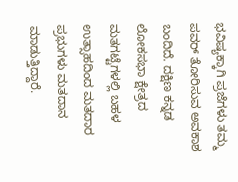ಭವಿಷ್ಯಕ್ಕಾಗಿ ಪ್ರಜೆಗಳು ತಮ್ಮ ಪವರ್ ತೋರಿಸುವ ಅವಕಾಶ ಬಂದಿದೆ. ದಕ್ಷಿಣ ಕನ್ನಡ ಲೋಕಸಭಾ ಕ್ಷೇತ್ರದ ಮತಗಟ್ಟೆಗಳಲ್ಲಿ ಬಹಳ ಉತ್ಸಾಹದಿಂದ ಮತದಾರ ಪ್ರಭುಗಳು ಮತದಾನ ಮಾಡುತ್ತಿದ್ದಾರೆ.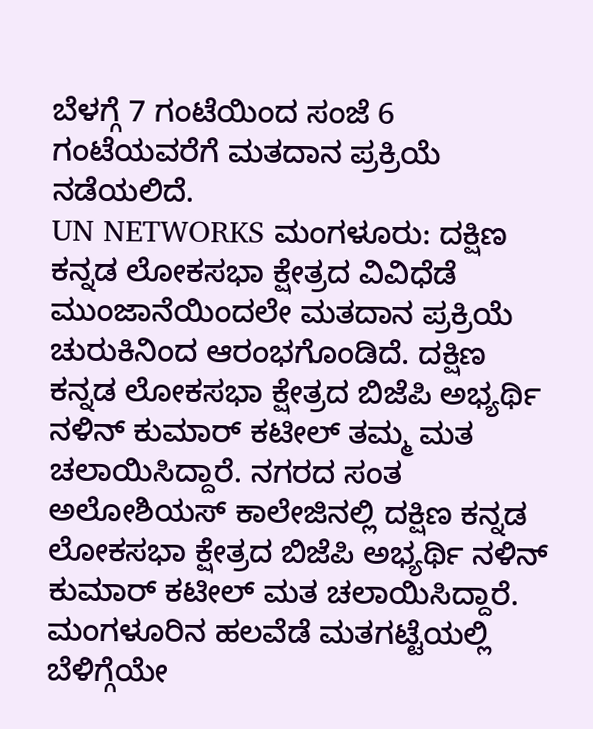ಬೆಳಗ್ಗೆ 7 ಗಂಟೆಯಿಂದ ಸಂಜೆ 6 ಗಂಟೆಯವರೆಗೆ ಮತದಾನ ಪ್ರಕ್ರಿಯೆ ನಡೆಯಲಿದೆ.
UN NETWORKS ಮಂಗಳೂರು: ದಕ್ಷಿಣ ಕನ್ನಡ ಲೋಕಸಭಾ ಕ್ಷೇತ್ರದ ವಿವಿಧೆಡೆ ಮುಂಜಾನೆಯಿಂದಲೇ ಮತದಾನ ಪ್ರಕ್ರಿಯೆ ಚುರುಕಿನಿಂದ ಆರಂಭಗೊಂಡಿದೆ. ದಕ್ಷಿಣ ಕನ್ನಡ ಲೋಕಸಭಾ ಕ್ಷೇತ್ರದ ಬಿಜೆಪಿ ಅಭ್ಯರ್ಥಿ ನಳಿನ್ ಕುಮಾರ್ ಕಟೀಲ್ ತಮ್ಮ ಮತ ಚಲಾಯಿಸಿದ್ದಾರೆ. ನಗರದ ಸಂತ ಅಲೋಶಿಯಸ್ ಕಾಲೇಜಿನಲ್ಲಿ ದಕ್ಷಿಣ ಕನ್ನಡ ಲೋಕಸಭಾ ಕ್ಷೇತ್ರದ ಬಿಜೆಪಿ ಅಭ್ಯರ್ಥಿ ನಳಿನ್ ಕುಮಾರ್ ಕಟೀಲ್ ಮತ ಚಲಾಯಿಸಿದ್ದಾರೆ. ಮಂಗಳೂರಿನ ಹಲವೆಡೆ ಮತಗಟ್ಟೆಯಲ್ಲಿ ಬೆಳಿಗ್ಗೆಯೇ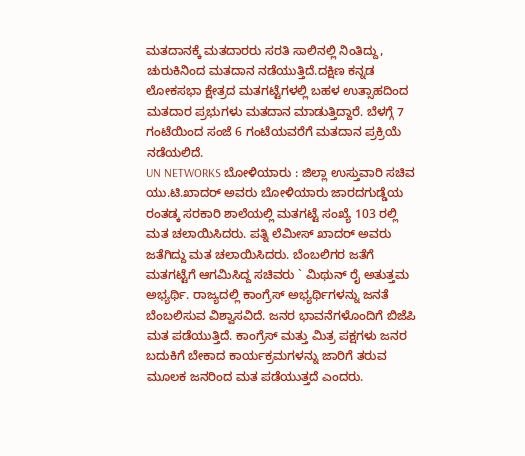ಮತದಾನಕ್ಕೆ ಮತದಾರರು ಸರತಿ ಸಾಲಿನಲ್ಲಿ ನಿಂತಿದ್ದು, ಚುರುಕಿನಿಂದ ಮತದಾನ ನಡೆಯುತ್ತಿದೆ.ದಕ್ಷಿಣ ಕನ್ನಡ ಲೋಕಸಭಾ ಕ್ಷೇತ್ರದ ಮತಗಟ್ಟೆಗಳಲ್ಲಿ ಬಹಳ ಉತ್ಸಾಹದಿಂದ ಮತದಾರ ಪ್ರಭುಗಳು ಮತದಾನ ಮಾಡುತ್ತಿದ್ದಾರೆ. ಬೆಳಗ್ಗೆ 7 ಗಂಟೆಯಿಂದ ಸಂಜೆ 6 ಗಂಟೆಯವರೆಗೆ ಮತದಾನ ಪ್ರಕ್ರಿಯೆ ನಡೆಯಲಿದೆ.
UN NETWORKS ಬೋಳಿಯಾರು : ಜಿಲ್ಲಾ ಉಸ್ತುವಾರಿ ಸಚಿವ ಯು.ಟಿ.ಖಾದರ್ ಅವರು ಬೋಳಿಯಾರು ಜಾರದಗುಡ್ಡೆಯ ರಂತಡ್ಕ ಸರಕಾರಿ ಶಾಲೆಯಲ್ಲಿ ಮತಗಟ್ಟೆ ಸಂಖ್ಯೆ 103 ರಲ್ಲಿ ಮತ ಚಲಾಯಿಸಿದರು. ಪತ್ನಿ ಲೆಮೀಸ್ ಖಾದರ್ ಅವರು ಜತೆಗಿದ್ದು ಮತ ಚಲಾಯಿಸಿದರು. ಬೆಂಬಲಿಗರ ಜತೆಗೆ ಮತಗಟ್ಟೆಗೆ ಆಗಮಿಸಿದ್ದ ಸಚಿವರು ` ಮಿಥುನ್ ರೈ ಅತುತ್ತಮ ಅಭ್ಯರ್ಥಿ. ರಾಜ್ಯದಲ್ಲಿ ಕಾಂಗ್ರೆಸ್ ಅಭ್ಯರ್ಥಿಗಳನ್ನು ಜನತೆ ಬೆಂಬಲಿಸುವ ವಿಶ್ವಾಸವಿದೆ. ಜನರ ಭಾವನೆಗಳೊಂದಿಗೆ ಬಿಜೆಪಿ ಮತ ಪಡೆಯುತ್ತಿದೆ. ಕಾಂಗ್ರೆಸ್ ಮತ್ತು ಮಿತ್ರ ಪಕ್ಷಗಳು ಜನರ ಬದುಕಿಗೆ ಬೇಕಾದ ಕಾರ್ಯಕ್ರಮಗಳನ್ನು ಜಾರಿಗೆ ತರುವ ಮೂಲಕ ಜನರಿಂದ ಮತ ಪಡೆಯುತ್ತದೆ ಎಂದರು.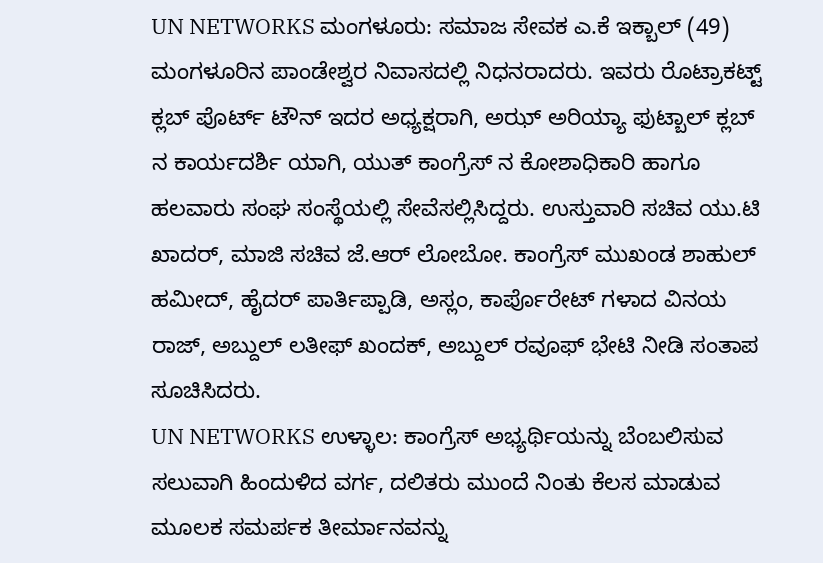UN NETWORKS ಮಂಗಳೂರು: ಸಮಾಜ ಸೇವಕ ಎ.ಕೆ ಇಕ್ಬಾಲ್ (49) ಮಂಗಳೂರಿನ ಪಾಂಡೇಶ್ವರ ನಿವಾಸದಲ್ಲಿ ನಿಧನರಾದರು. ಇವರು ರೊಟ್ರಾಕಟ್ಟ್ ಕ್ಲಬ್ ಪೊರ್ಟ್ ಟೌನ್ ಇದರ ಅಧ್ಯಕ್ಷರಾಗಿ, ಅಝ್ ಅರಿಯ್ಯಾ ಫುಟ್ಬಾಲ್ ಕ್ಲಬ್ ನ ಕಾರ್ಯದರ್ಶಿ ಯಾಗಿ, ಯುತ್ ಕಾಂಗ್ರೆಸ್ ನ ಕೋಶಾಧಿಕಾರಿ ಹಾಗೂ ಹಲವಾರು ಸಂಘ ಸಂಸ್ಥೆಯಲ್ಲಿ ಸೇವೆಸಲ್ಲಿಸಿದ್ದರು. ಉಸ್ತುವಾರಿ ಸಚಿವ ಯು.ಟಿ ಖಾದರ್, ಮಾಜಿ ಸಚಿವ ಜೆ.ಆರ್ ಲೋಬೋ. ಕಾಂಗ್ರೆಸ್ ಮುಖಂಡ ಶಾಹುಲ್ ಹಮೀದ್, ಹೈದರ್ ಪಾರ್ತಿಪ್ಪಾಡಿ, ಅಸ್ಲಂ, ಕಾರ್ಪೊರೇಟ್ ಗಳಾದ ವಿನಯ ರಾಜ್, ಅಬ್ದುಲ್ ಲತೀಫ್ ಖಂದಕ್, ಅಬ್ದುಲ್ ರವೂಫ್ ಭೇಟಿ ನೀಡಿ ಸಂತಾಪ ಸೂಚಿಸಿದರು.
UN NETWORKS ಉಳ್ಳಾಲ: ಕಾಂಗ್ರೆಸ್ ಅಭ್ಯರ್ಥಿಯನ್ನು ಬೆಂಬಲಿಸುವ ಸಲುವಾಗಿ ಹಿಂದುಳಿದ ವರ್ಗ, ದಲಿತರು ಮುಂದೆ ನಿಂತು ಕೆಲಸ ಮಾಡುವ ಮೂಲಕ ಸಮರ್ಪಕ ತೀರ್ಮಾನವನ್ನು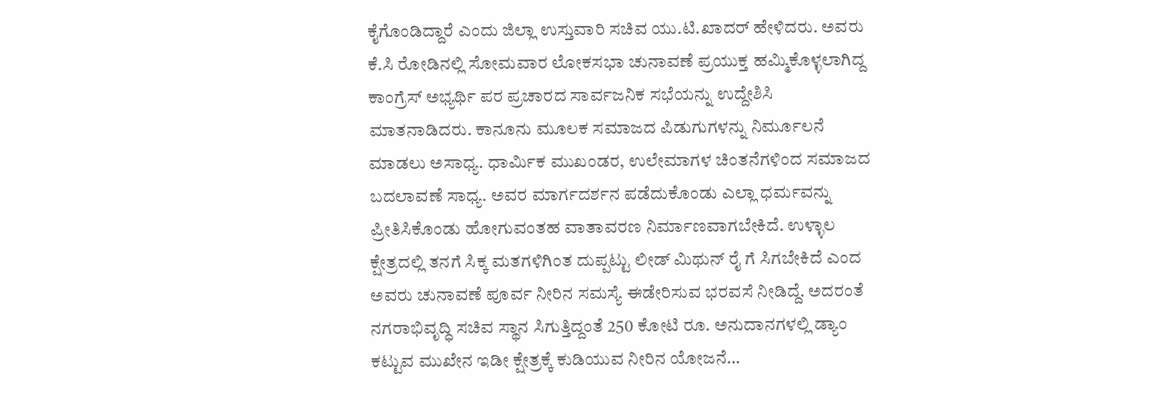ಕೈಗೊಂಡಿದ್ದಾರೆ ಎಂದು ಜಿಲ್ಲಾ ಉಸ್ತುವಾರಿ ಸಚಿವ ಯು.ಟಿ.ಖಾದರ್ ಹೇಳಿದರು. ಅವರು ಕೆ.ಸಿ ರೋಡಿನಲ್ಲಿ ಸೋಮವಾರ ಲೋಕಸಭಾ ಚುನಾವಣೆ ಪ್ರಯುಕ್ತ ಹಮ್ಮಿಕೊಳ್ಳಲಾಗಿದ್ದ ಕಾಂಗ್ರೆಸ್ ಅಭ್ಯರ್ಥಿ ಪರ ಪ್ರಚಾರದ ಸಾರ್ವಜನಿಕ ಸಭೆಯನ್ನು ಉದ್ದೇಶಿಸಿ ಮಾತನಾಡಿದರು. ಕಾನೂನು ಮೂಲಕ ಸಮಾಜದ ಪಿಡುಗುಗಳನ್ನು ನಿರ್ಮೂಲನೆ ಮಾಡಲು ಅಸಾಧ್ಯ. ಧಾರ್ಮಿಕ ಮುಖಂಡರ, ಉಲೇಮಾಗಳ ಚಿಂತನೆಗಳಿಂದ ಸಮಾಜದ ಬದಲಾವಣೆ ಸಾಧ್ಯ. ಅವರ ಮಾರ್ಗದರ್ಶನ ಪಡೆದುಕೊಂಡು ಎಲ್ಲಾ ಧರ್ಮವನ್ನು ಪ್ರೀತಿಸಿಕೊಂಡು ಹೋಗುವಂತಹ ವಾತಾವರಣ ನಿರ್ಮಾಣವಾಗಬೇಕಿದೆ. ಉಳ್ಳಾಲ ಕ್ಷೇತ್ರದಲ್ಲಿ ತನಗೆ ಸಿಕ್ಕ ಮತಗಳಿಗಿಂತ ದುಪ್ಪಟ್ಟು ಲೀಡ್ ಮಿಥುನ್ ರೈ ಗೆ ಸಿಗಬೇಕಿದೆ ಎಂದ ಅವರು ಚುನಾವಣೆ ಪೂರ್ವ ನೀರಿನ ಸಮಸ್ಯೆ ಈಡೇರಿಸುವ ಭರವಸೆ ನೀಡಿದ್ದೆ. ಅದರಂತೆ ನಗರಾಭಿವೃದ್ಧಿ ಸಚಿವ ಸ್ಥಾನ ಸಿಗುತ್ತಿದ್ದಂತೆ 250 ಕೋಟಿ ರೂ. ಅನುದಾನಗಳಲ್ಲಿ ಡ್ಯಾಂ ಕಟ್ಟುವ ಮುಖೇನ ಇಡೀ ಕ್ಷೇತ್ರಕ್ಕೆ ಕುಡಿಯುವ ನೀರಿನ ಯೋಜನೆ…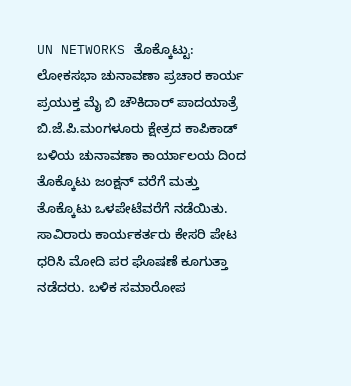UN NETWORKS ತೊಕ್ಕೊಟ್ಟು: ಲೋಕಸಭಾ ಚುನಾವಣಾ ಪ್ರಚಾರ ಕಾರ್ಯ ಪ್ರಯುಕ್ತ ಮೈ ಬಿ ಚೌಕಿದಾರ್ ಪಾದಯಾತ್ರೆ ಬಿ.ಜೆ.ಪಿ.ಮಂಗಳೂರು ಕ್ಷೇತ್ರದ ಕಾಪಿಕಾಡ್ ಬಳಿಯ ಚುನಾವಣಾ ಕಾರ್ಯಾಲಯ ದಿಂದ ತೊಕ್ಕೊಟು ಜಂಕ್ಷನ್ ವರೆಗೆ ಮತ್ತು ತೊಕ್ಕೊಟು ಒಳಪೇಟೆವರೆಗೆ ನಡೆಯಿತು. ಸಾವಿರಾರು ಕಾರ್ಯಕರ್ತರು ಕೇಸರಿ ಪೇಟ ಧರಿಸಿ ಮೋದಿ ಪರ ಘೊಷಣೆ ಕೂಗುತ್ತಾ ನಡೆದರು. ಬಳಿಕ ಸಮಾರೋಪ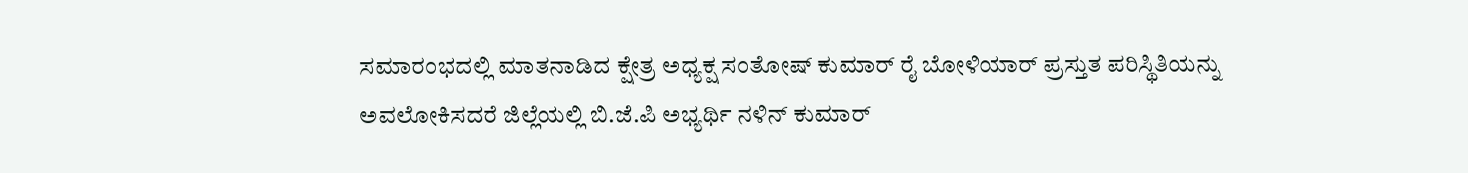ಸಮಾರಂಭದಲ್ಲಿ ಮಾತನಾಡಿದ ಕ್ಷೇತ್ರ ಅಧ್ಯಕ್ಷ ಸಂತೋಷ್ ಕುಮಾರ್ ರೈ ಬೋಳಿಯಾರ್ ಪ್ರಸ್ತುತ ಪರಿಸ್ಥಿತಿಯನ್ನು ಅವಲೋಕಿಸದರೆ ಜಿಲ್ಲೆಯಲ್ಲಿ ಬಿ.ಜೆ.ಪಿ ಅಭ್ಯರ್ಥಿ ನಳಿನ್ ಕುಮಾರ್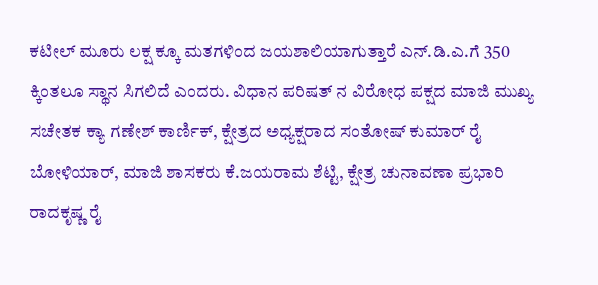ಕಟೀಲ್ ಮೂರು ಲಕ್ಷ ಕ್ಕೂ ಮತಗಳಿಂದ ಜಯಶಾಲಿಯಾಗುತ್ತಾರೆ ಎನ್.ಡಿ.ಎ.ಗೆ 350 ಕ್ಕಿಂತಲೂ ಸ್ಥಾನ ಸಿಗಲಿದೆ ಎಂದರು. ವಿಧಾನ ಪರಿಷತ್ ನ ವಿರೋಧ ಪಕ್ಷದ ಮಾಜಿ ಮುಖ್ಯ ಸಚೇತಕ ಕ್ಯಾ ಗಣೇಶ್ ಕಾರ್ಣಿಕ್, ಕ್ಷೇತ್ರದ ಅಧ್ಯಕ್ಷರಾದ ಸಂತೋಷ್ ಕುಮಾರ್ ರೈ ಬೋಳಿಯಾರ್, ಮಾಜಿ ಶಾಸಕರು ಕೆ.ಜಯರಾಮ ಶೆಟ್ಟಿ, ಕ್ಷೇತ್ರ ಚುನಾವಣಾ ಪ್ರಭಾರಿ ರಾದಕೃಷ್ಣ ರೈ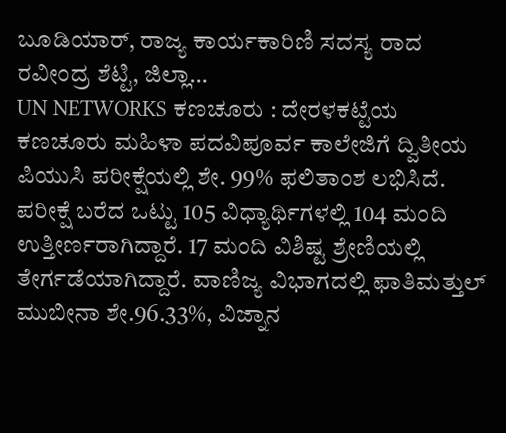ಬೂಡಿಯಾರ್, ರಾಜ್ಯ ಕಾರ್ಯಕಾರಿಣಿ ಸದಸ್ಯ ರಾದ ರವೀಂದ್ರ ಶೆಟ್ಟಿ, ಜಿಲ್ಲಾ…
UN NETWORKS ಕಣಚೂರು : ದೇರಳಕಟ್ಟೆಯ ಕಣಚೂರು ಮಹಿಳಾ ಪದವಿಪೂರ್ವ ಕಾಲೇಜಿಗೆ ದ್ವಿತೀಯ ಪಿಯುಸಿ ಪರೀಕ್ಷೆಯಲ್ಲಿ ಶೇ. 99% ಫಲಿತಾಂಶ ಲಭಿಸಿದೆ. ಪರೀಕ್ಷೆ ಬರೆದ ಒಟ್ಟು 105 ವಿಧ್ಯಾರ್ಥಿಗಳಲ್ಲಿ 104 ಮಂದಿ ಉತ್ತೀರ್ಣರಾಗಿದ್ದಾರೆ. 17 ಮಂದಿ ವಿಶಿಷ್ಟ ಶ್ರೇಣಿಯಲ್ಲಿ ತೇರ್ಗಡೆಯಾಗಿದ್ದಾರೆ. ವಾಣಿಜ್ಯ ವಿಭಾಗದಲ್ಲಿ ಫಾತಿಮತ್ತುಲ್ ಮುಬೀನಾ ಶೇ.96.33%, ವಿಜ್ನಾನ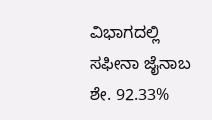ವಿಭಾಗದಲ್ಲಿ ಸಫೀನಾ ಜೈನಾಬ ಶೇ. 92.33%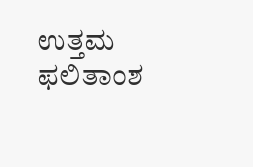ಉತ್ತಮ ಫಲಿತಾಂಶ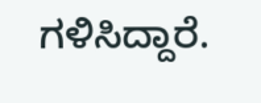ಗಳಿಸಿದ್ದಾರೆ.